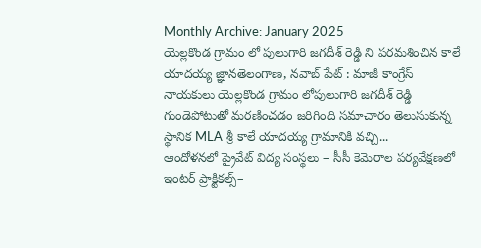Monthly Archive: January 2025
యెల్లకొండ గ్రామం లో పులుగారి జగదీశ్ రెడ్డి ని పరమశించిన కాలే యాదయ్య జ్ఞానతెలంగాణ, నవాబ్ పేట్ : మాజీ కాంగ్రేస్ నాయకులు యెల్లకొండ గ్రామం లోపులుగారి జగదీశ్ రెడ్డి గుండెపోటుతో మరణించడం జరిగింది సమాచారం తెలుసుకున్న స్థానిక MLA శ్రీ కాలే యాదయ్య గ్రామానికి వచ్చి...
ఆందోళనలో ప్రైవేట్ విద్య సంస్థలు – సీసీ కెమెరాల పర్యవేక్షణలో ఇంటర్ ప్రాక్టికల్స్–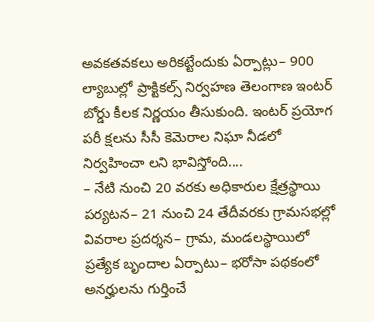అవకతవకలు అరికట్టేందుకు ఏర్పాట్లు– 900 ల్యాబుల్లో ప్రాక్టికల్స్ నిర్వహణ తెలంగాణ ఇంటర్ బోర్డు కీలక నిర్ణయం తీసుకుంది. ఇంటర్ ప్రయోగ పరీ క్షలను సీసీ కెమెరాల నిఘా నీడలో నిర్వహించా లని భావిస్తోంది....
– నేటి నుంచి 20 వరకు అధికారుల క్షేత్రస్థాయి పర్యటన– 21 నుంచి 24 తేదీవరకు గ్రామసభల్లో వివరాల ప్రదర్శన– గ్రామ, మండలస్థాయిలో ప్రత్యేక బృందాల ఏర్పాటు– భరోసా పథకంలో అనర్హులను గుర్తించే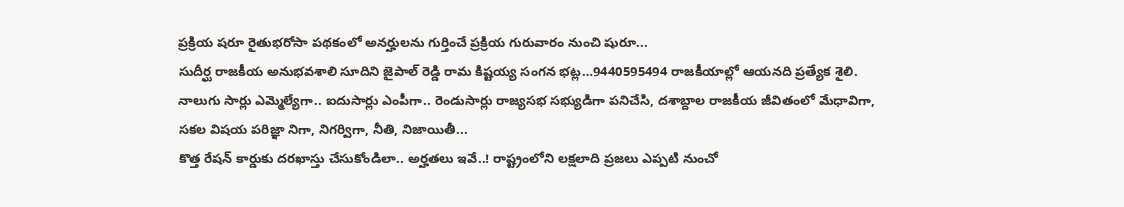ప్రక్రియ షరూ రైతుభరోసా పథకంలో అనర్హులను గుర్తించే ప్రక్రియ గురువారం నుంచి షురూ...
సుదీర్ఘ రాజకీయ అనుభవశాలి సూదిని జైపాల్ రెడ్డి రామ కిష్టయ్య సంగన భట్ల…9440595494 రాజకీయాల్లో ఆయనది ప్రత్యేక శైలి. నాలుగు సార్లు ఎమ్మెల్యేగా.. ఐదుసార్లు ఎంపీగా.. రెండుసార్లు రాజ్యసభ సభ్యుడిగా పనిచేసి, దశాబ్దాల రాజకీయ జీవితంలో మేధావిగా, సకల విషయ పరిజ్ఞా నిగా, నిగర్విగా, నీతి, నిజాయితీ...
కొత్త రేషన్ కార్డుకు దరఖాస్తు చేసుకోండిలా.. అర్హతలు ఇవే..! రాష్ట్రంలోని లక్షలాది ప్రజలు ఎప్పటి నుంచో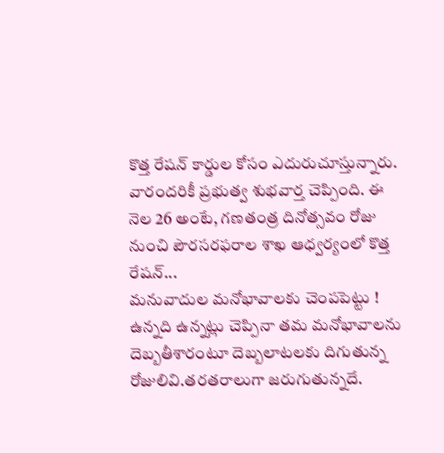కొత్త రేషన్ కార్డుల కోసం ఎదురుచూస్తున్నారు. వారందరికీ ప్రభుత్వ శుభవార్త చెప్పింది. ఈ నెల 26 అంటే, గణతంత్ర దినోత్సవం రోజు నుంచి పౌరసరఫరాల శాఖ ఆధ్వర్యంలో కొత్త రేషన్...
మనువాదుల మనోభావాలకు చెంపపెట్టు ! ఉన్నది ఉన్నట్లు చెప్పినా తమ మనోభావాలను దెబ్బతీశారంటూ దెబ్బలాటలకు దిగుతున్న రోజులివి.తరతరాలుగా జరుగుతున్నదే.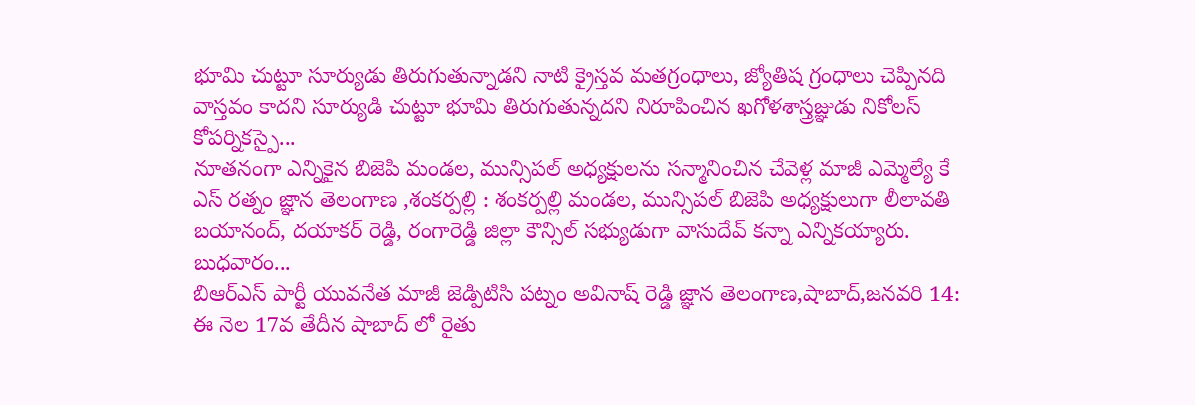భూమి చుట్టూ సూర్యుడు తిరుగుతున్నాడని నాటి క్రైస్తవ మతగ్రంధాలు, జ్యోతిష గ్రంధాలు చెప్పినది వాస్తవం కాదని సూర్యుడి చుట్టూ భూమి తిరుగుతున్నదని నిరూపించిన ఖగోళశాస్త్రజ్ఞుడు నికోలస్ కోపర్నికస్పై...
నూతనంగా ఎన్నికైన బిజెపి మండల, మున్సిపల్ అధ్యక్షులను సన్మానించిన చేవెళ్ల మాజీ ఎమ్మెల్యే కే ఎస్ రత్నం జ్ఞాన తెలంగాణ ,శంకర్పల్లి : శంకర్పల్లి మండల, మున్సిపల్ బిజెపి అధ్యక్షులుగా లీలావతి బయానంద్, దయాకర్ రెడ్డి, రంగారెడ్డి జిల్లా కౌన్సిల్ సభ్యుడుగా వాసుదేవ్ కన్నా ఎన్నికయ్యారు. బుధవారం...
బిఆర్ఎస్ పార్టీ యువనేత మాజీ జెడ్పిటిసి పట్నం అవినాష్ రెడ్డి జ్ఞాన తెలంగాణ,షాబాద్,జనవరి 14: ఈ నెల 17వ తేదీన షాబాద్ లో రైతు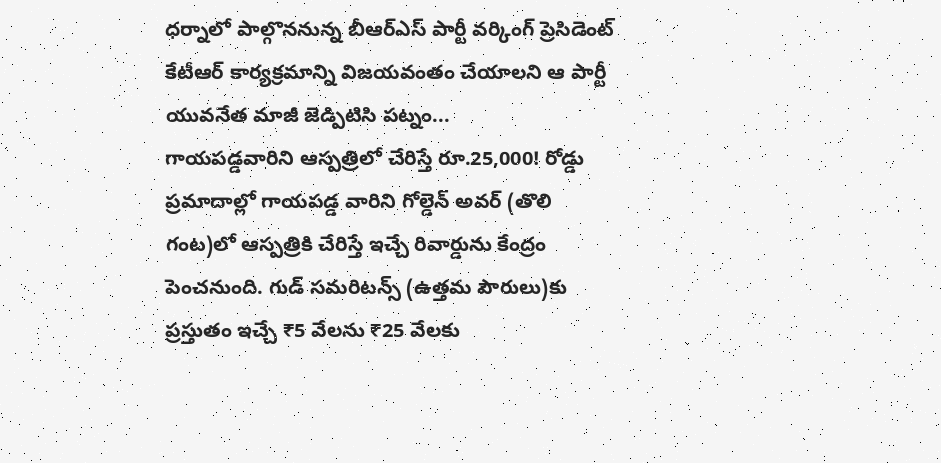ధర్నాలో పాల్గొననున్న బీఆర్ఎస్ పార్టీ వర్కింగ్ ప్రెసిడెంట్ కేటీఆర్ కార్యక్రమాన్ని విజయవంతం చేయాలని ఆ పార్టీ యువనేత మాజీ జెడ్పిటిసి పట్నం...
గాయపడ్డవారిని ఆస్పత్రిలో చేరిస్తే రూ.25,000! రోడ్డు ప్రమాదాల్లో గాయపడ్డ వారిని గోల్డెన్ అవర్ (తొలి గంట)లో ఆస్పత్రికి చేరిస్తే ఇచ్చే రివార్డును కేంద్రం పెంచనుంది. గుడ్ సమరిటన్స్ (ఉత్తమ పౌరులు)కు ప్రస్తుతం ఇచ్చే ₹5 వేలను ₹25 వేలకు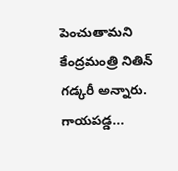పెంచుతామని కేంద్రమంత్రి నితిన్ గడ్కరీ అన్నారు. గాయపడ్డ...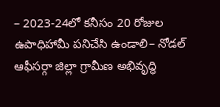– 2023-24లో కనీసం 20 రోజుల ఉపాధిహామీ పనిచేసి ఉండాలి– నోడల్ ఆఫీసర్గా జిల్లా గ్రామీణ అభివృద్ధి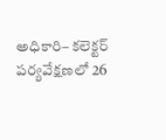అధికారి– కలెక్టర్ పర్యవేక్షణలో 26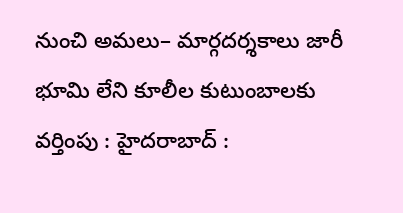నుంచి అమలు– మార్గదర్శకాలు జారీ భూమి లేని కూలీల కుటుంబాలకు వర్తింపు : హైదరాబాద్ :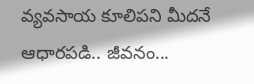వ్యవసాయ కూలిపని మీదనే ఆధారపడి.. జీవనం...